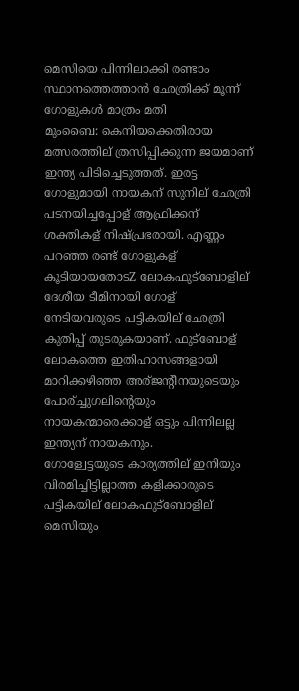മെസിയെ പിന്നിലാക്കി രണ്ടാം സ്ഥാനത്തെത്താന്‍ ഛേത്രിക്ക് മൂന്ന് ഗോളുകള്‍ മാത്രം മതി
മുംബൈ: കെനിയക്കെതിരായ മത്സരത്തില് ത്രസിപ്പിക്കുന്ന ജയമാണ് ഇന്ത്യ പിടിച്ചെടുത്തത്. ഇരട്ട ഗോളുമായി നായകന് സുനില് ഛേത്രി പടനയിച്ചപ്പോള് ആഫ്രിക്കന് ശക്തികള് നിഷ്പ്രഭരായി. എണ്ണം പറഞ്ഞ രണ്ട് ഗോളുകള് കൂടിയായതോടZ ലോകഫുട്ബോളില് ദേശീയ ടീമിനായി ഗോള് നേടിയവരുടെ പട്ടികയില് ഛേത്രി കുതിപ്പ് തുടരുകയാണ്. ഫുട്ബോള് ലോകത്തെ ഇതിഹാസങ്ങളായി മാറിക്കഴിഞ്ഞ അര്ജന്റീനയുടെയും പോര്ച്ചുഗലിന്റെയും നായകന്മാരെക്കാള് ഒട്ടും പിന്നിലല്ല ഇന്ത്യന് നായകനും.
ഗോള്വേട്ടയുടെ കാര്യത്തില് ഇനിയും വിരമിച്ചിട്ടില്ലാത്ത കളിക്കാരുടെ പട്ടികയില് ലോകഫുട്ബോളില് മെസിയും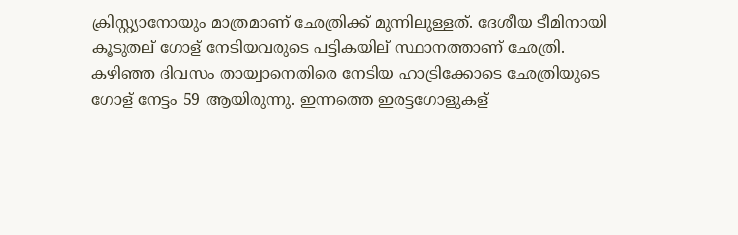ക്രിസ്റ്റ്യാനോയും മാത്രമാണ് ഛേത്രിക്ക് മുന്നിലുള്ളത്. ദേശീയ ടീമിനായി കൂടുതല് ഗോള് നേടിയവരുടെ പട്ടികയില് സ്ഥാനത്താണ് ഛേത്രി.
കഴിഞ്ഞ ദിവസം തായ്വാനെതിരെ നേടിയ ഹാട്രിക്കോടെ ഛേത്രിയുടെ ഗോള് നേട്ടം 59 ആയിരുന്നു. ഇന്നത്തെ ഇരട്ടഗോളുകള്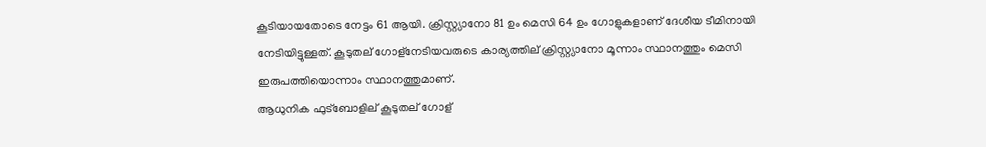കൂടിയായതോടെ നേട്ടം 61 ആയി. ക്രിസ്റ്റ്യാനോ 81 ഉം മെസി 64 ഉം ഗോളുകളാണ് ദേശീയ ടീമിനായി നേടിയിട്ടുള്ളത്. കൂടുതല് ഗോള്നേടിയവരുടെ കാര്യത്തില് ക്രിസ്റ്റ്യാനോ മൂന്നാം സ്ഥാനത്തും മെസി ഇരുപത്തിയൊന്നാം സ്ഥാനത്തുമാണ്.
ആധുനിക ഫുട്ബോളില് കൂടുതല് ഗോള്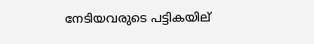നേടിയവരുടെ പട്ടികയില്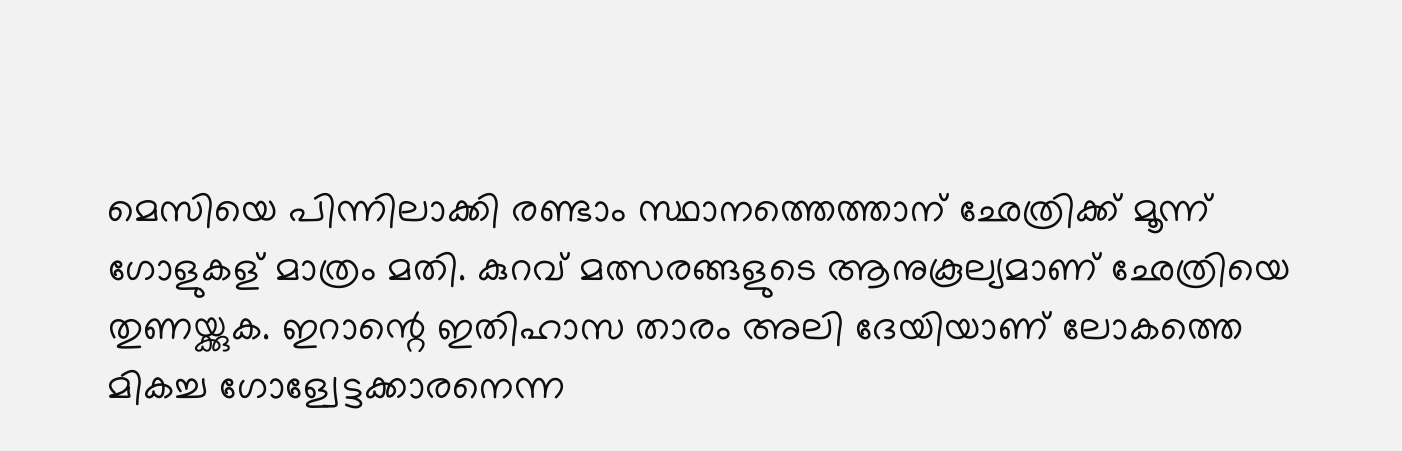മെസിയെ പിന്നിലാക്കി രണ്ടാം സ്ഥാനത്തെത്താന് ഛേത്രിക്ക് മൂന്ന് ഗോളുകള് മാത്രം മതി. കുറവ് മത്സരങ്ങളുടെ ആനുകൂല്യമാണ് ഛേത്രിയെ തുണയ്ക്കുക. ഇറാന്റെ ഇതിഹാസ താരം അലി ദേയിയാണ് ലോകത്തെ മികച്ച ഗോള്വേട്ടക്കാരനെന്ന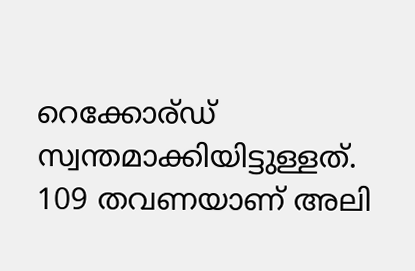റെക്കോര്ഡ് സ്വന്തമാക്കിയിട്ടുള്ളത്. 109 തവണയാണ് അലി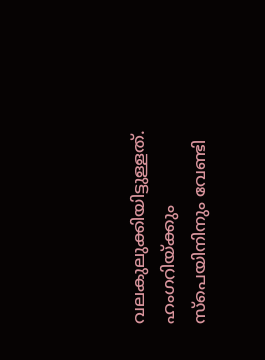വലകുലുക്കിയിട്ടുള്ളത്. ഹംഗറിയ്ക്കും സ്പെയിനിനും വേണ്ടി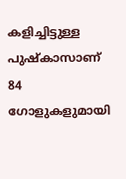കളിച്ചിട്ടുള്ള പുഷ്കാസാണ് 84 ഗോളുകളുമായി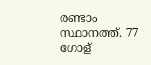രണ്ടാം സ്ഥാനത്ത്. 77 ഗോള്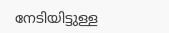നേടിയിട്ടുള്ള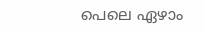പെലെ ഏഴാം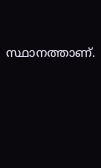സ്ഥാനത്താണ്.